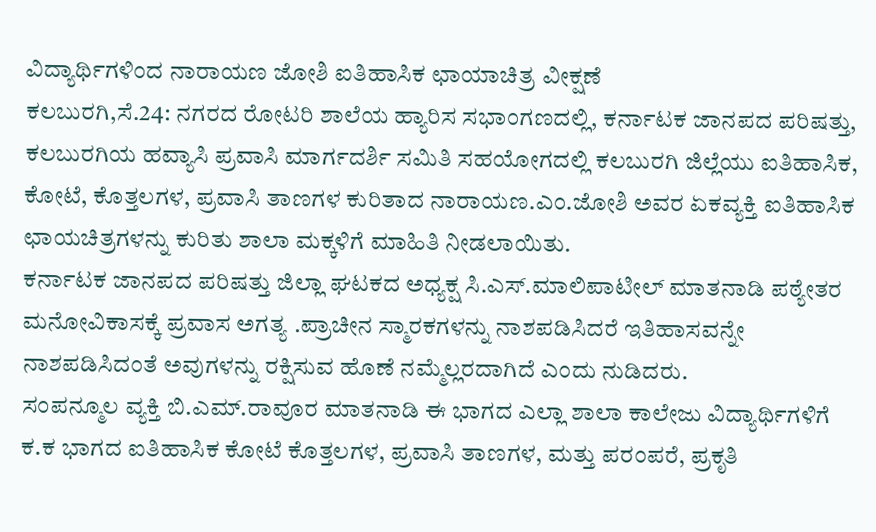ವಿದ್ಯಾರ್ಥಿಗಳಿಂದ ನಾರಾಯಣ ಜೋಶಿ ಐತಿಹಾಸಿಕ ಛಾಯಾಚಿತ್ರ ವೀಕ್ಷಣೆ
ಕಲಬುರಗಿ,ಸೆ.24: ನಗರದ ರೋಟರಿ ಶಾಲೆಯ ಹ್ಯಾರಿಸ ಸಭಾಂಗಣದಲ್ಲಿ, ಕರ್ನಾಟಕ ಜಾನಪದ ಪರಿಷತ್ತು, ಕಲಬುರಗಿಯ ಹವ್ಯಾಸಿ ಪ್ರವಾಸಿ ಮಾರ್ಗದರ್ಶಿ ಸಮಿತಿ ಸಹಯೋಗದಲ್ಲಿ ಕಲಬುರಗಿ ಜಿಲ್ಲೆಯು ಐತಿಹಾಸಿಕ, ಕೋಟೆ, ಕೊತ್ತಲಗಳ, ಪ್ರವಾಸಿ ತಾಣಗಳ ಕುರಿತಾದ ನಾರಾಯಣ.ಎಂ.ಜೋಶಿ ಅವರ ಏಕವ್ಯಕ್ತಿ ಐತಿಹಾಸಿಕ ಛಾಯಚಿತ್ರಗಳನ್ನು ಕುರಿತು ಶಾಲಾ ಮಕ್ಕಳಿಗೆ ಮಾಹಿತಿ ನೀಡಲಾಯಿತು.
ಕರ್ನಾಟಕ ಜಾನಪದ ಪರಿಷತ್ತು ಜಿಲ್ಲಾ ಘಟಕದ ಅಧ್ಯಕ್ಷ ಸಿ.ಎಸ್.ಮಾಲಿಪಾಟೀಲ್ ಮಾತನಾಡಿ ಪಠ್ಯೇತರ ಮನೋವಿಕಾಸಕ್ಕೆ ಪ್ರವಾಸ ಅಗತ್ಯ .ಪ್ರಾಚೀನ ಸ್ಮಾರಕಗಳನ್ನು ನಾಶಪಡಿಸಿದರೆ ಇತಿಹಾಸವನ್ನೇ ನಾಶಪಡಿಸಿದಂತೆ ಅವುಗಳನ್ನು ರಕ್ಷಿಸುವ ಹೊಣೆ ನಮ್ಮೆಲ್ಲರದಾಗಿದೆ ಎಂದು ನುಡಿದರು.
ಸಂಪನ್ಮೂಲ ವ್ಯಕ್ತಿ ಬಿ.ಎಮ್.ರಾವೂರ ಮಾತನಾಡಿ ಈ ಭಾಗದ ಎಲ್ಲಾ ಶಾಲಾ ಕಾಲೇಜು ವಿದ್ಯಾರ್ಥಿಗಳಿಗೆ ಕ.ಕ ಭಾಗದ ಐತಿಹಾಸಿಕ ಕೋಟೆ ಕೊತ್ತಲಗಳ, ಪ್ರವಾಸಿ ತಾಣಗಳ, ಮತ್ತು ಪರಂಪರೆ, ಪ್ರಕೃತಿ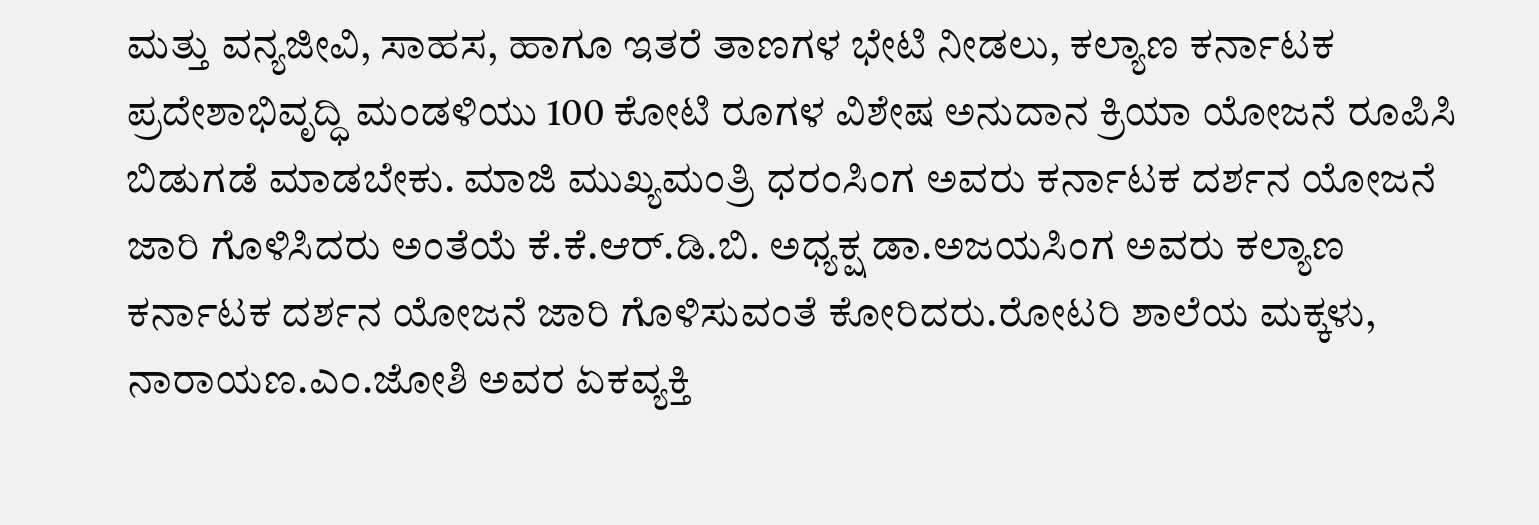ಮತ್ತು ವನ್ಯಜೀವಿ, ಸಾಹಸ, ಹಾಗೂ ಇತರೆ ತಾಣಗಳ ಭೇಟಿ ನೀಡಲು, ಕಲ್ಯಾಣ ಕರ್ನಾಟಕ ಪ್ರದೇಶಾಭಿವೃದ್ಧಿ ಮಂಡಳಿಯು 100 ಕೋಟಿ ರೂಗಳ ವಿಶೇಷ ಅನುದಾನ ಕ್ರಿಯಾ ಯೋಜನೆ ರೂಪಿಸಿ ಬಿಡುಗಡೆ ಮಾಡಬೇಕು. ಮಾಜಿ ಮುಖ್ಯಮಂತ್ರಿ ಧರಂಸಿಂಗ ಅವರು ಕರ್ನಾಟಕ ದರ್ಶನ ಯೋಜನೆ ಜಾರಿ ಗೊಳಿಸಿದರು ಅಂತೆಯೆ ಕೆ.ಕೆ.ಆರ್.ಡಿ.ಬಿ. ಅಧ್ಯಕ್ಷ ಡಾ.ಅಜಯಸಿಂಗ ಅವರು ಕಲ್ಯಾಣ ಕರ್ನಾಟಕ ದರ್ಶನ ಯೋಜನೆ ಜಾರಿ ಗೊಳಿಸುವಂತೆ ಕೋರಿದರು.ರೋಟರಿ ಶಾಲೆಯ ಮಕ್ಕಳು, ನಾರಾಯಣ.ಎಂ.ಜೋಶಿ ಅವರ ಏಕವ್ಯಕ್ತಿ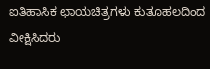ಐತಿಹಾಸಿಕ ಛಾಯಚಿತ್ರಗಳು ಕುತೂಹಲದಿಂದ ವೀಕ್ಷಿಸಿದರು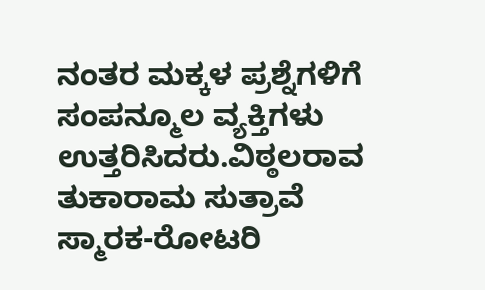ನಂತರ ಮಕ್ಕಳ ಪ್ರಶ್ನೆಗಳಿಗೆ ಸಂಪನ್ಮೂಲ ವ್ಯಕ್ತಿಗಳು ಉತ್ತರಿಸಿದರು.ವಿಠ್ಠಲರಾವ ತುಕಾರಾಮ ಸುತ್ರಾವೆ ಸ್ಮಾರಕ-ರೋಟರಿ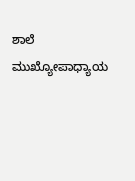ಶಾಲೆ ಮುಖ್ಯೋಪಾಧ್ಯಾಯ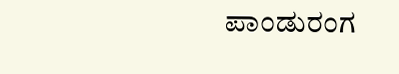ಪಾಂಡುರಂಗ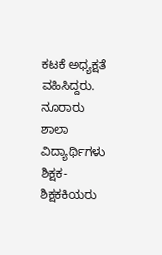ಕಟಕೆ ಅಧ್ಯಕ್ಷತೆ ವಹಿಸಿದ್ದರು. ನೂರಾರು ಶಾಲಾ ವಿದ್ಯಾರ್ಥಿಗಳು ಶಿಕ್ಷಕ-ಶಿಕ್ಷಕಕಿಯರು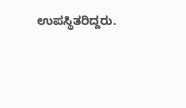ಉಪಸ್ಥಿತರಿದ್ದರು.